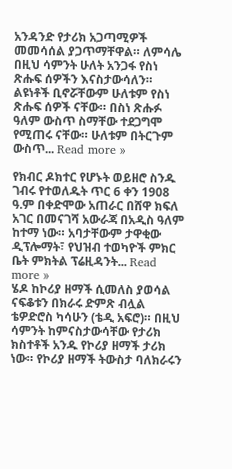አንዳንድ የታሪክ አጋጣሚዎች መመሳሰል ያጋጥማቸዋል። ለምሳሌ በዚህ ሳምንት ሁለት አንጋፋ የስነ ጽሑፍ ሰዎችን እናስታውሳለን። ልዩነቶች ቢኖሯቸውም ሁለቱም የስነ ጽሑፍ ሰዎች ናቸው። በስነ ጽሑፉ ዓለም ውስጥ ስማቸው ተደጋግሞ የሚጠሩ ናቸው። ሁለቱም በትርጉም ውስጥ... Read more »

የክብር ዶክተር የሆኑት ወይዘሮ ስንዱ ገብሩ የተወለዱት ጥር 6 ቀን 1908 ዓ.ም በቀድሞው አጠራር በሸዋ ክፍለ አገር በመናገሻ አውራጃ በአዲስ ዓለም ከተማ ነው። አባታቸውም ታዋቂው ዲፕሎማት፣ የህዝብ ተወካዮች ምክር ቤት ምክትል ፕሬዚዳንት... Read more »
ሄዶ ከኮሪያ ዘማች ሲመለስ ያወሳል ናፍቆቱን በክራሩ ድምጽ ብሏል ቴዎድሮስ ካሳሁን (ቴዲ አፍሮ)። በዚህ ሳምንት ከምናስታውሳቸው የታሪክ ክስተቶች አንዱ የኮሪያ ዘማች ታሪክ ነው። የኮሪያ ዘማች ትውስታ ባለክራሩን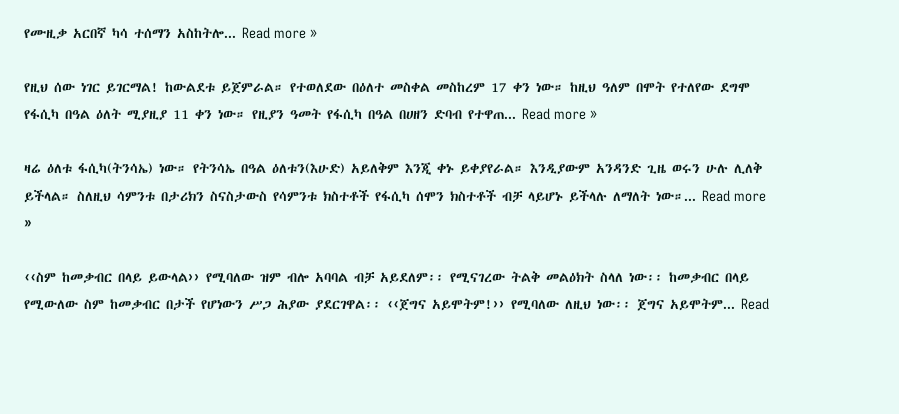የሙዚቃ አርበኛ ካሳ ተሰማን አስከትሎ... Read more »

የዚህ ሰው ነገር ይገርማል! ከውልደቱ ይጀምራል። የተወለደው በዕለተ መስቀል መስከረም 17 ቀን ነው። ከዚህ ዓለም በሞት የተለየው ደግሞ የፋሲካ በዓል ዕለት ሚያዚያ 11 ቀን ነው። የዚያን ዓመት የፋሲካ በዓል በሀዘን ድባብ የተዋጠ... Read more »

ዛሬ ዕለቱ ፋሲካ(ትንሳኤ) ነው። የትንሳኤ በዓል ዕለቱን(እሁድ) አይለቅም እንጂ ቀኑ ይቀያየራል። እንዲያውም አንዳንድ ጊዜ ወሩን ሁሉ ሊለቅ ይችላል። ስለዚህ ሳምንቱ በታሪክን ስናስታውስ የሳምንቱ ክስተቶች የፋሲካ ሰሞን ክስተቶች ብቻ ላይሆኑ ይችላሉ ለማለት ነው።... Read more »

‹‹ስም ከመቃብር በላይ ይውላል›› የሚባለው ዝም ብሎ አባባል ብቻ አይደለም፡፡ የሚናገረው ትልቅ መልዕክት ስላለ ነው፡፡ ከመቃብር በላይ የሚውለው ስም ከመቃብር በታች የሆነውን ሥጋ ሕያው ያደርገዋል፡፡ ‹‹ጀግና አይሞትም!›› የሚባለው ለዚህ ነው፡፡ ጀግና አይሞትም... Read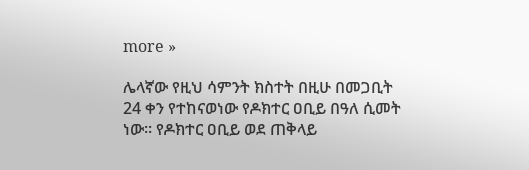more »

ሌላኛው የዚህ ሳምንት ክስተት በዚሁ በመጋቢት 24 ቀን የተከናወነው የዶክተር ዐቢይ በዓለ ሲመት ነው። የዶክተር ዐቢይ ወደ ጠቅላይ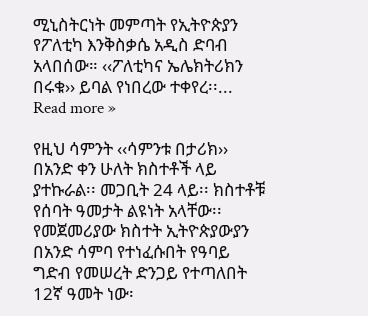ሚኒስትርነት መምጣት የኢትዮጵያን የፖለቲካ እንቅስቃሴ አዲስ ድባብ አላበሰው። ‹‹ፖለቲካና ኤሌክትሪክን በሩቁ›› ይባል የነበረው ተቀየረ፡፡... Read more »

የዚህ ሳምንት ‹‹ሳምንቱ በታሪክ›› በአንድ ቀን ሁለት ክስተቶች ላይ ያተኩራል፡፡ መጋቢት 24 ላይ፡፡ ክስተቶቹ የሰባት ዓመታት ልዩነት አላቸው፡፡ የመጀመሪያው ክስተት ኢትዮጵያውያን በአንድ ሳምባ የተነፈሱበት የዓባይ ግድብ የመሠረት ድንጋይ የተጣለበት 12ኛ ዓመት ነው፡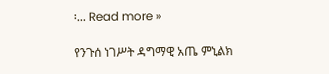፡... Read more »

የንጉሰ ነገሥት ዳግማዊ አጤ ምኒልክ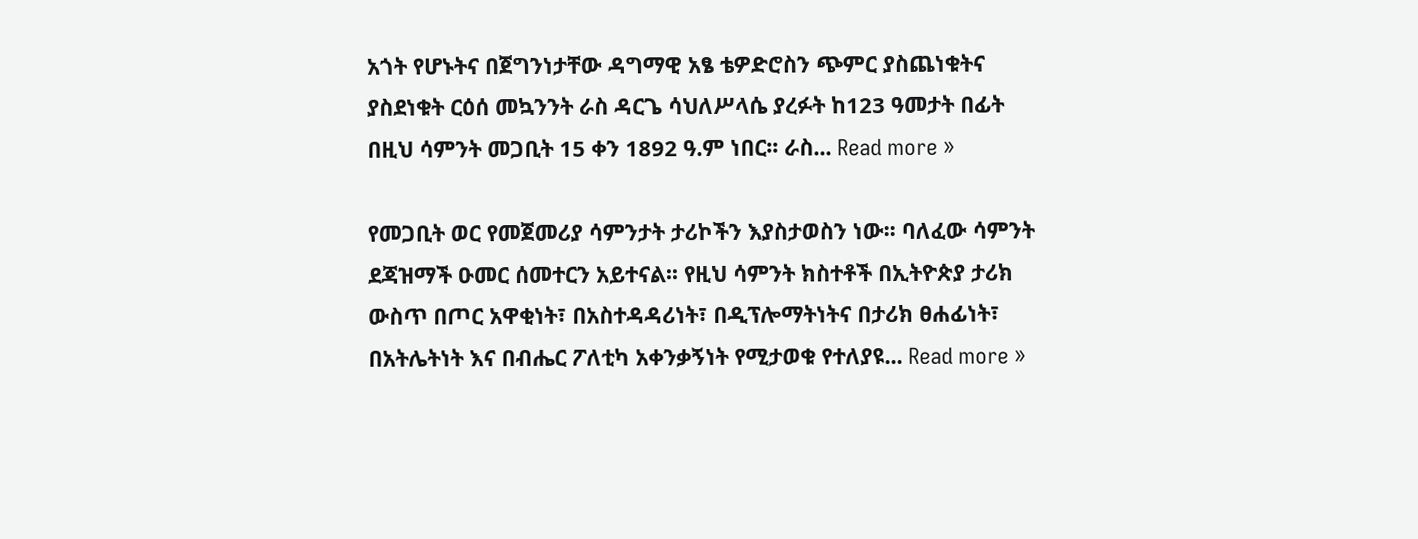አጎት የሆኑትና በጀግንነታቸው ዳግማዊ አፄ ቴዎድሮስን ጭምር ያስጨነቁትና ያስደነቁት ርዕሰ መኳንንት ራስ ዳርጌ ሳህለሥላሴ ያረፉት ከ123 ዓመታት በፊት በዚህ ሳምንት መጋቢት 15 ቀን 1892 ዓ.ም ነበር፡፡ ራስ... Read more »

የመጋቢት ወር የመጀመሪያ ሳምንታት ታሪኮችን እያስታወስን ነው፡፡ ባለፈው ሳምንት ደጃዝማች ዑመር ሰመተርን አይተናል፡፡ የዚህ ሳምንት ክስተቶች በኢትዮጵያ ታሪክ ውስጥ በጦር አዋቂነት፣ በአስተዳዳሪነት፣ በዲፕሎማትነትና በታሪክ ፀሐፊነት፣ በአትሌትነት እና በብሔር ፖለቲካ አቀንቃኝነት የሚታወቁ የተለያዩ... Read more »